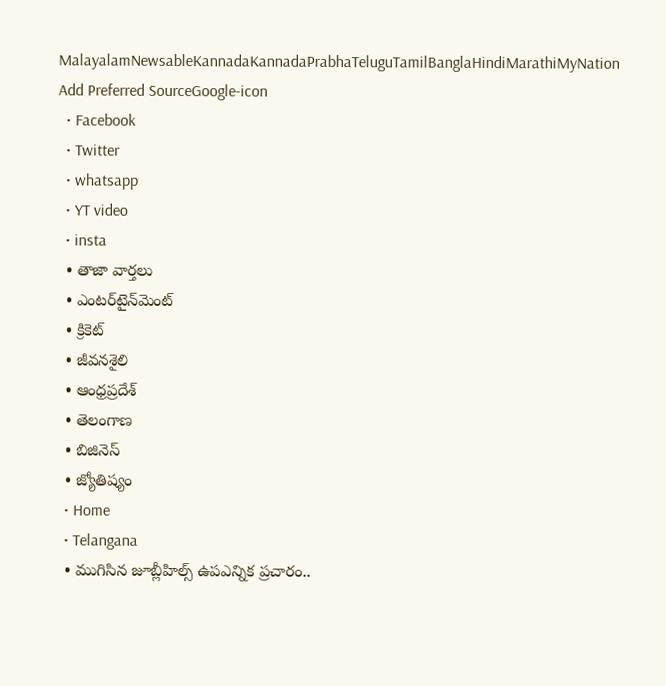MalayalamNewsableKannadaKannadaPrabhaTeluguTamilBanglaHindiMarathiMyNation
Add Preferred SourceGoogle-icon
  • Facebook
  • Twitter
  • whatsapp
  • YT video
  • insta
  • తాజా వార్తలు
  • ఎంటర్‌టైన్‌మెంట్
  • క్రికెట్
  • జీవనశైలి
  • ఆంధ్రప్రదేశ్
  • తెలంగాణ
  • బిజినెస్
  • జ్యోతిష్యం
  • Home
  • Telangana
  • ముగిసిన జూబ్లీహిల్స్ ఉపఎన్నిక ప్రచారం..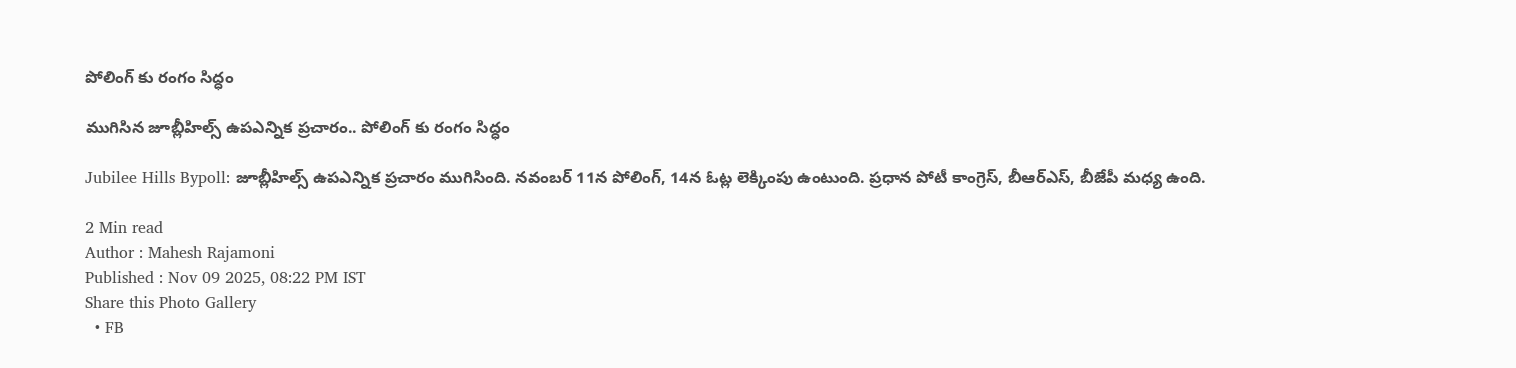పోలింగ్ కు రంగం సిద్ధం

ముగిసిన జూబ్లీహిల్స్ ఉపఎన్నిక ప్రచారం.. పోలింగ్ కు రంగం సిద్ధం

Jubilee Hills Bypoll: జూబ్లీహిల్స్ ఉపఎన్నిక ప్రచారం ముగిసింది. నవంబర్ 11న పోలింగ్, 14న ఓట్ల లెక్కింపు ఉంటుంది. ప్రధాన పోటీ కాంగ్రెస్, బీఆర్ఎస్, బీజేపీ మధ్య ఉంది.

2 Min read
Author : Mahesh Rajamoni
Published : Nov 09 2025, 08:22 PM IST
Share this Photo Gallery
  • FB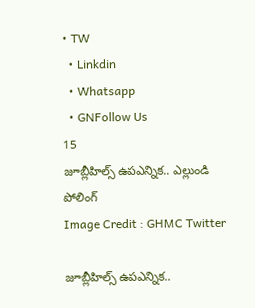• TW
  • Linkdin
  • Whatsapp
  • GNFollow Us
15
జూబ్లీహిల్స్ ఉపఎన్నిక.. ఎల్లుండి పోలింగ్
Image Credit : GHMC Twitter

జూబ్లీహిల్స్ ఉపఎన్నిక..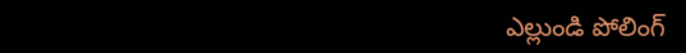ఎల్లుండి పోలింగ్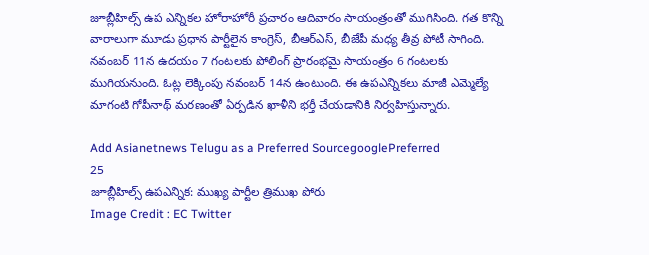జూబ్లీహిల్స్‌ ఉప ఎన్నికల హోరాహోరీ ప్రచారం ఆదివారం సాయంత్రంతో ముగిసింది. గత కొన్ని వారాలుగా మూడు ప్రధాన పార్టీలైన కాంగ్రెస్‌, బీఆర్ఎస్‌, బీజేపీ మధ్య తీవ్ర పోటీ సాగింది. నవంబర్‌ 11న ఉదయం 7 గంటలకు పోలింగ్‌ ప్రారంభమై సాయంత్రం 6 గంటలకు ముగియనుంది. ఓట్ల లెక్కింపు నవంబర్‌ 14న ఉంటుంది. ఈ ఉపఎన్నికలు మాజీ ఎమ్మెల్యే మాగంటి గోపీనాథ్‌ మరణంతో ఏర్పడిన ఖాళీని భర్తీ చేయడానికి నిర్వహిస్తున్నారు.

Add Asianetnews Telugu as a Preferred SourcegooglePreferred
25
జూబ్లీహిల్స్ ఉపఎన్నిక: ముఖ్య పార్టీల త్రిముఖ పోరు
Image Credit : EC Twitter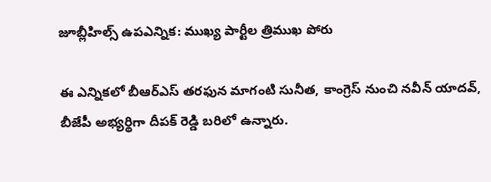జూబ్లీహిల్స్ ఉపఎన్నిక: ముఖ్య పార్టీల త్రిముఖ పోరు

ఈ ఎన్నికలో బీఆర్ఎస్‌ తరఫున మాగంటి సునీత, కాంగ్రెస్‌ నుంచి నవీన్‌ యాదవ్‌, బీజేపీ అభ్యర్థిగా దీపక్‌ రెడ్డి బరిలో ఉన్నారు.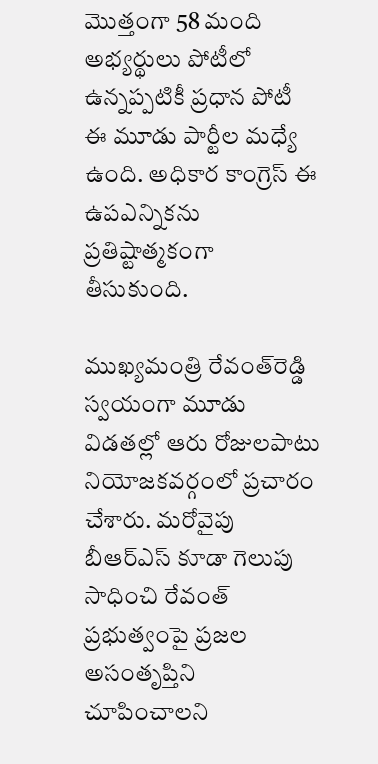మొత్తంగా 58 మంది అభ్యర్థులు పోటీలో ఉన్నప్పటికీ ప్రధాన పోటీ ఈ మూడు పార్టీల మధ్యే ఉంది. అధికార కాంగ్రెస్‌ ఈ ఉపఎన్నికను ప్రతిష్టాత్మకంగా తీసుకుంది.

ముఖ్యమంత్రి రేవంత్‌రెడ్డి స్వయంగా మూడు విడతల్లో ఆరు రోజులపాటు నియోజకవర్గంలో ప్రచారం చేశారు. మరోవైపు బీఆర్ఎస్‌ కూడా గెలుపు సాధించి రేవంత్‌ ప్రభుత్వంపై ప్రజల అసంతృప్తిని చూపించాలని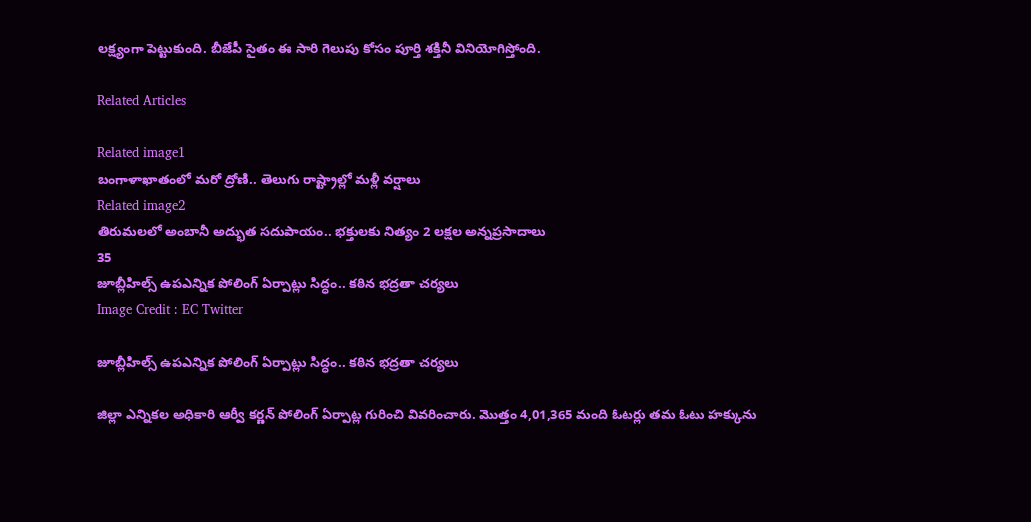లక్ష్యంగా పెట్టుకుంది. బీజేపీ సైతం ఈ సారి గెలుపు కోసం పూర్తి శక్తినీ వినియోగిస్తోంది.

Related Articles

Related image1
బంగాళాఖాతంలో మరో ద్రోణి.. తెలుగు రాష్ట్రాల్లో మళ్లీ వర్షాలు
Related image2
తిరుమలలో అంబానీ అద్భుత సదుపాయం.. భక్తులకు నిత్యం 2 లక్షల అన్నప్రసాదాలు
35
జూబ్లీహిల్స్ ఉపఎన్నిక పోలింగ్ ఏర్పాట్లు సిద్ధం.. కఠిన భద్రతా చర్యలు
Image Credit : EC Twitter

జూబ్లీహిల్స్ ఉపఎన్నిక పోలింగ్ ఏర్పాట్లు సిద్ధం.. కఠిన భద్రతా చర్యలు

జిల్లా ఎన్నికల అధికారి ఆర్వీ కర్ణన్‌ పోలింగ్ ఏర్పాట్ల గురించి వివరించారు. మొత్తం 4,01,365 మంది ఓటర్లు తమ ఓటు హక్కును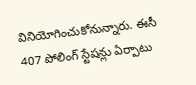వినియోగించుకోనున్నారు. ఈసీ 407 పోలింగ్‌ స్టేషన్లు ఏర్పాటు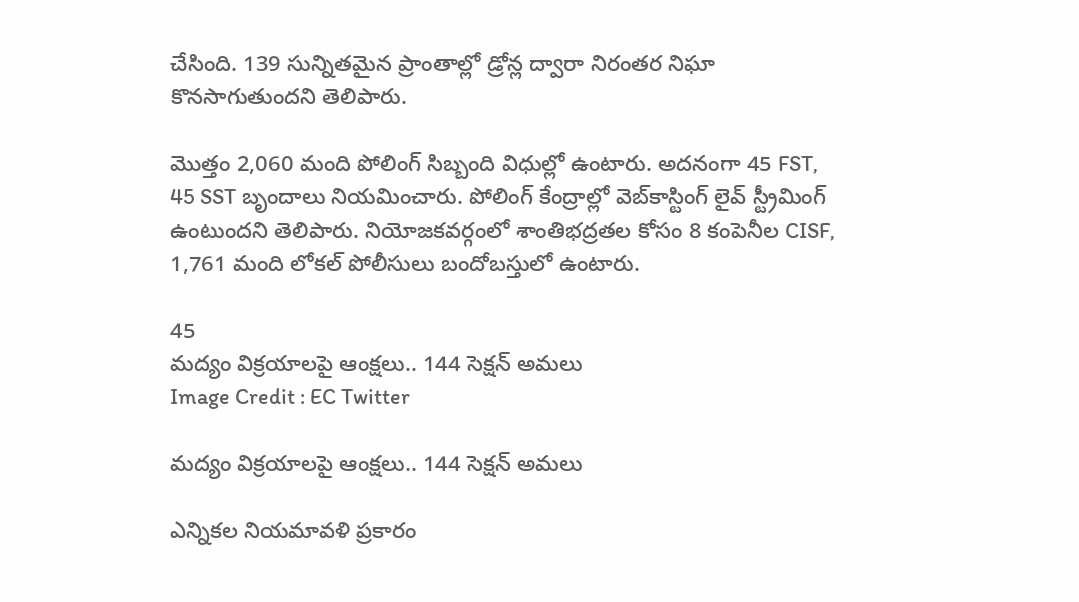చేసింది. 139 సున్నితమైన ప్రాంతాల్లో డ్రోన్ల ద్వారా నిరంతర నిఘా కొనసాగుతుందని తెలిపారు.

మొత్తం 2,060 మంది పోలింగ్‌ సిబ్బంది విధుల్లో ఉంటారు. అదనంగా 45 FST, 45 SST బృందాలు నియమించారు. పోలింగ్‌ కేంద్రాల్లో వెబ్‌కాస్టింగ్‌ లైవ్‌ స్ట్రీమింగ్‌ ఉంటుందని తెలిపారు. నియోజకవర్గంలో శాంతిభద్రతల కోసం 8 కంపెనీల CISF, 1,761 మంది లోకల్‌ పోలీసులు బందోబస్తులో ఉంటారు.

45
మద్యం విక్రయాలపై ఆంక్షలు.. 144 సెక్షన్ అమలు
Image Credit : EC Twitter

మద్యం విక్రయాలపై ఆంక్షలు.. 144 సెక్షన్ అమలు

ఎన్నికల నియమావళి ప్రకారం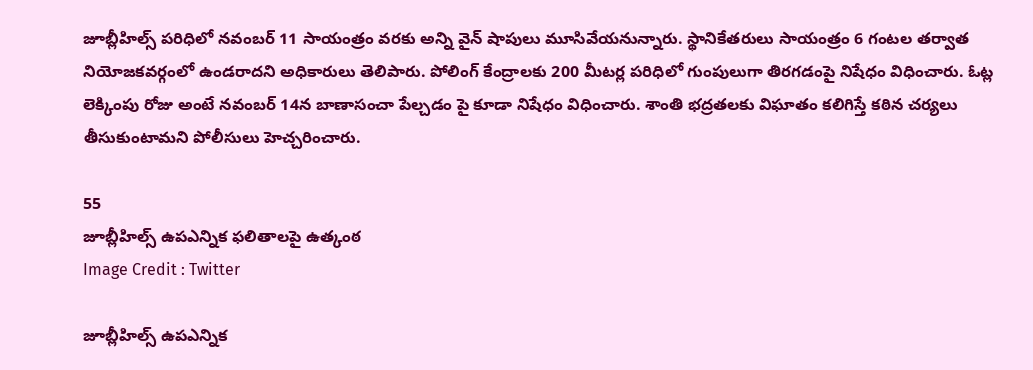జూబ్లీహిల్స్‌ పరిధిలో నవంబర్‌ 11 సాయంత్రం వరకు అన్ని వైన్‌ షాపులు మూసివేయనున్నారు. స్థానికేతరులు సాయంత్రం 6 గంటల తర్వాత నియోజకవర్గంలో ఉండరాదని అధికారులు తెలిపారు. పోలింగ్‌ కేంద్రాలకు 200 మీటర్ల పరిధిలో గుంపులుగా తిరగడంపై నిషేధం విధించారు. ఓట్ల లెక్కింపు రోజు అంటే నవంబర్‌ 14న బాణాసంచా పేల్చడం పై కూడా నిషేధం విధించారు. శాంతి భద్రతలకు విఘాతం కలిగిస్తే కఠిన చర్యలు తీసుకుంటామని పోలీసులు హెచ్చరించారు.

55
జూబ్లీహిల్స్ ఉపఎన్నిక ఫలితాలపై ఉత్కంఠ
Image Credit : Twitter

జూబ్లీహిల్స్ ఉపఎన్నిక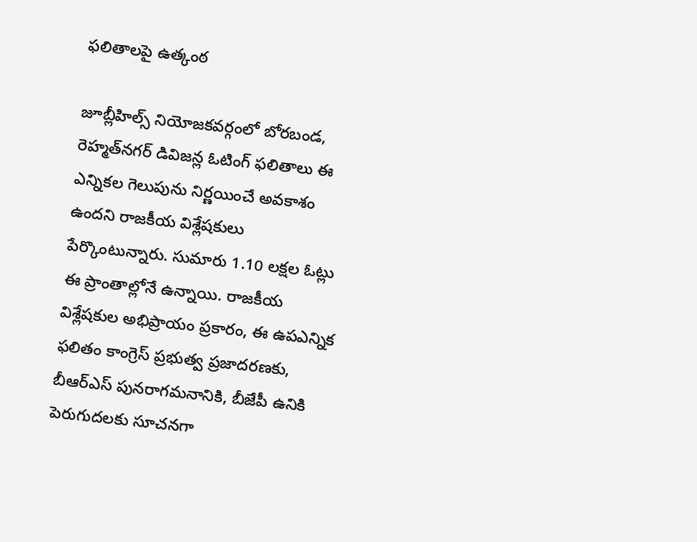ఫలితాలపై ఉత్కంఠ

జూబ్లీహిల్స్‌ నియోజకవర్గంలో బోరబండ, రెహ్మత్‌నగర్‌ డివిజన్ల ఓటింగ్‌ ఫలితాలు ఈ ఎన్నికల గెలుపును నిర్ణయించే అవకాశం ఉందని రాజకీయ విశ్లేషకులు పేర్కొంటున్నారు. సుమారు 1.10 లక్షల ఓట్లు ఈ ప్రాంతాల్లోనే ఉన్నాయి. రాజకీయ విశ్లేషకుల అభిప్రాయం ప్రకారం, ఈ ఉపఎన్నిక ఫలితం కాంగ్రెస్‌ ప్రభుత్వ ప్రజాదరణకు, బీఆర్‌ఎస్‌ పునరాగమనానికి, బీజేపీ ఉనికి పెరుగుదలకు సూచనగా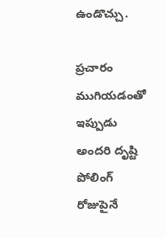ఉండొచ్చు.

ప్రచారం ముగియడంతో ఇప్పుడు అందరి దృష్టి పోలింగ్‌ రోజుపైనే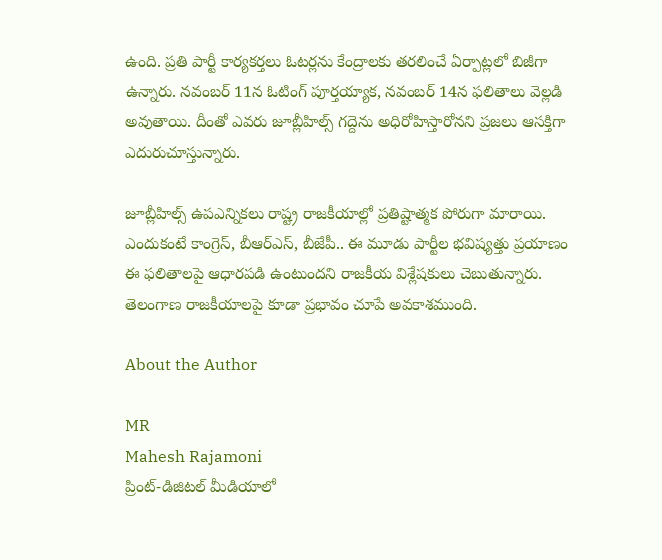ఉంది. ప్రతి పార్టీ కార్యకర్తలు ఓటర్లను కేంద్రాలకు తరలించే ఏర్పాట్లలో బిజీగా ఉన్నారు. నవంబర్‌ 11న ఓటింగ్‌ పూర్తయ్యాక, నవంబర్‌ 14న ఫలితాలు వెల్లడి అవుతాయి. దీంతో ఎవరు జూబ్లీహిల్స్‌ గద్దెను అధిరోహిస్తారోనని ప్రజలు ఆసక్తిగా ఎదురుచూస్తున్నారు.

జూబ్లీహిల్స్‌ ఉపఎన్నికలు రాష్ట్ర రాజకీయాల్లో ప్రతిష్టాత్మక పోరుగా మారాయి. ఎందుకంటే కాంగ్రెస్‌, బీఆర్‌ఎస్‌, బీజేపీ.. ఈ మూడు పార్టీల భవిష్యత్తు ప్రయాణం ఈ ఫలితాలపై ఆధారపడి ఉంటుందని రాజకీయ విశ్లేషకులు చెబుతున్నారు. తెలంగాణ రాజకీయాలపై కూడా ప్రభావం చూపే అవకాశముంది.

About the Author

MR
Mahesh Rajamoni
ప్రింట్-డిజిటల్ మీడియాలో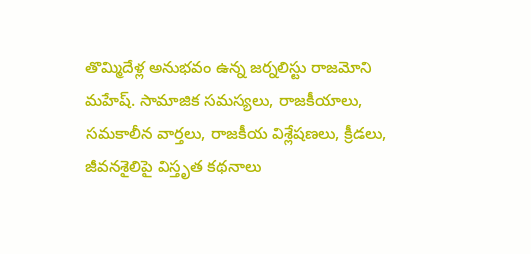తొమ్మిదేళ్ల అనుభవం ఉన్న జ‌ర్న‌లిస్టు రాజమోని మహేష్. సామాజిక సమస్యలు, రాజకీయాలు, సమకాలీన వార్తలు, రాజకీయ విశ్లేషణలు, క్రీడలు, జీవనశైలిపై విస్తృత క‌థ‌నాలు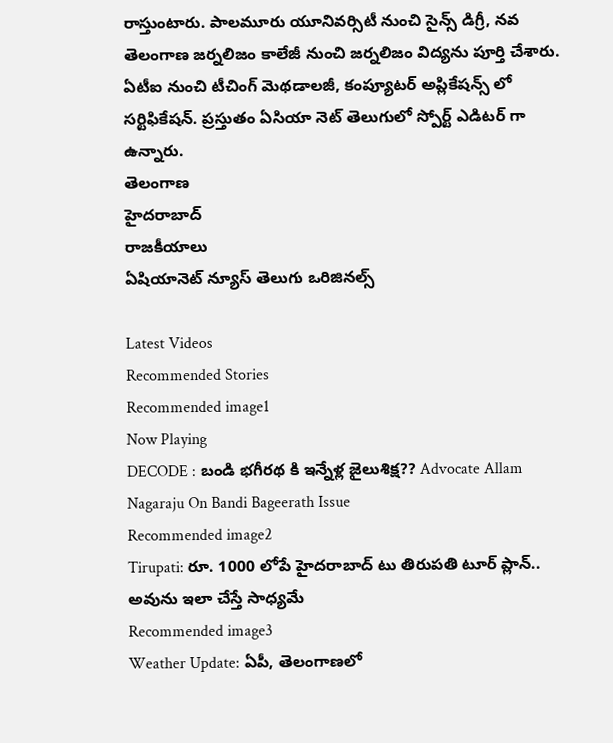రాస్తుంటారు. పాలమూరు యూనివర్సిటీ నుంచి సైన్స్ డిగ్రీ, నవ తెలంగాణ జర్నలిజం కాలేజీ నుంచి జర్నలిజం విద్యను పూర్తి చేశారు. ఏటీఐ నుంచి టీచింగ్ మెథడాలజీ, కంప్యూటర్ అప్లికేషన్స్ లో సర్టిఫికేషన్. ప్రస్తుతం ఏసియా నెట్ తెలుగులో స్పోర్ట్ ఎడిటర్ గా ఉన్నారు.
తెలంగాణ
హైదరాబాద్
రాజకీయాలు
ఏషియానెట్ న్యూస్ తెలుగు ఒరిజినల్స్

Latest Videos
Recommended Stories
Recommended image1
Now Playing
DECODE : బండి భగీరథ కి ఇన్నేళ్ల జైలుశిక్ష?? Advocate Allam Nagaraju On Bandi Bageerath Issue
Recommended image2
Tirupati: రూ. 1000 లోపే హైదరాబాద్ టు తిరుపతి టూర్‌ ప్లాన్.. అవును ఇలా చేస్తే సాధ్య‌మే
Recommended image3
Weather Update: ఏపీ, తెలంగాణలో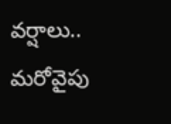వర్షాలు.. మరోవైపు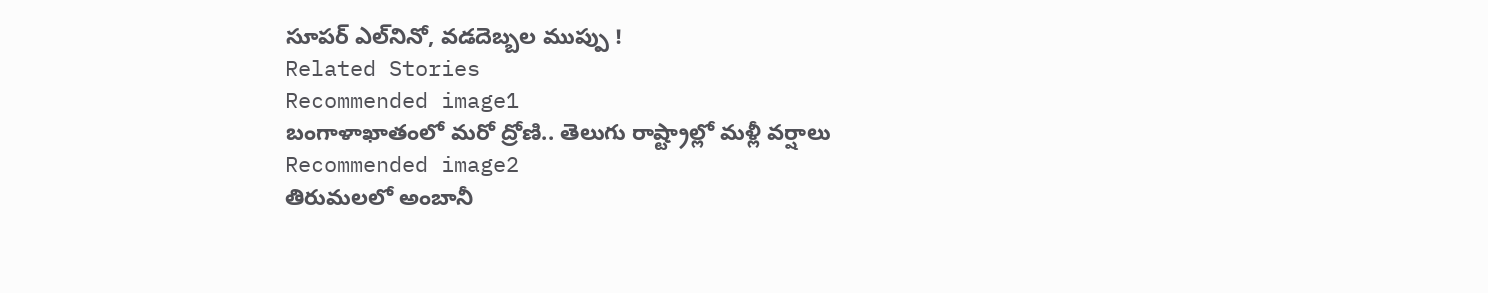సూపర్ ఎల్‌నినో, వడదెబ్బల ముప్పు !
Related Stories
Recommended image1
బంగాళాఖాతంలో మరో ద్రోణి.. తెలుగు రాష్ట్రాల్లో మళ్లీ వర్షాలు
Recommended image2
తిరుమలలో అంబానీ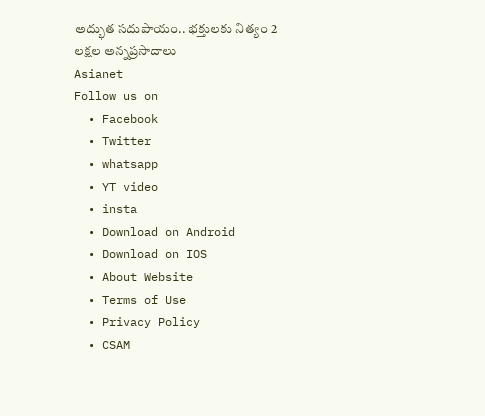అద్భుత సదుపాయం.. భక్తులకు నిత్యం 2 లక్షల అన్నప్రసాదాలు
Asianet
Follow us on
  • Facebook
  • Twitter
  • whatsapp
  • YT video
  • insta
  • Download on Android
  • Download on IOS
  • About Website
  • Terms of Use
  • Privacy Policy
  • CSAM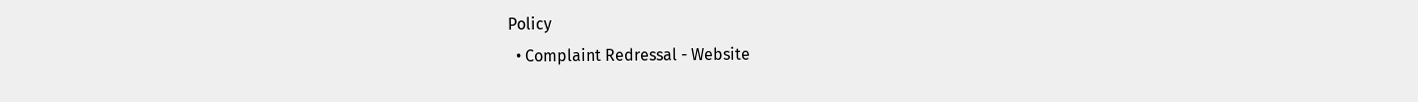Policy
  • Complaint Redressal - Website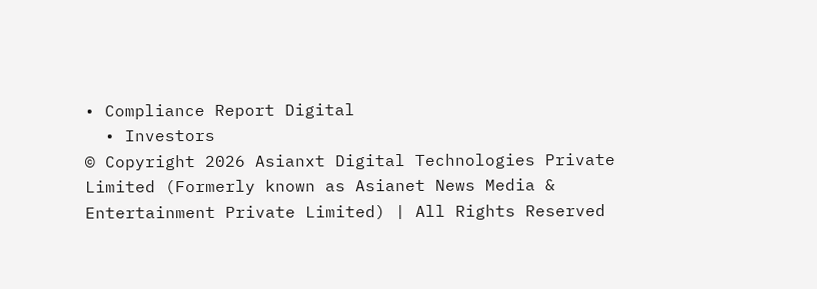• Compliance Report Digital
  • Investors
© Copyright 2026 Asianxt Digital Technologies Private Limited (Formerly known as Asianet News Media & Entertainment Private Limited) | All Rights Reserved